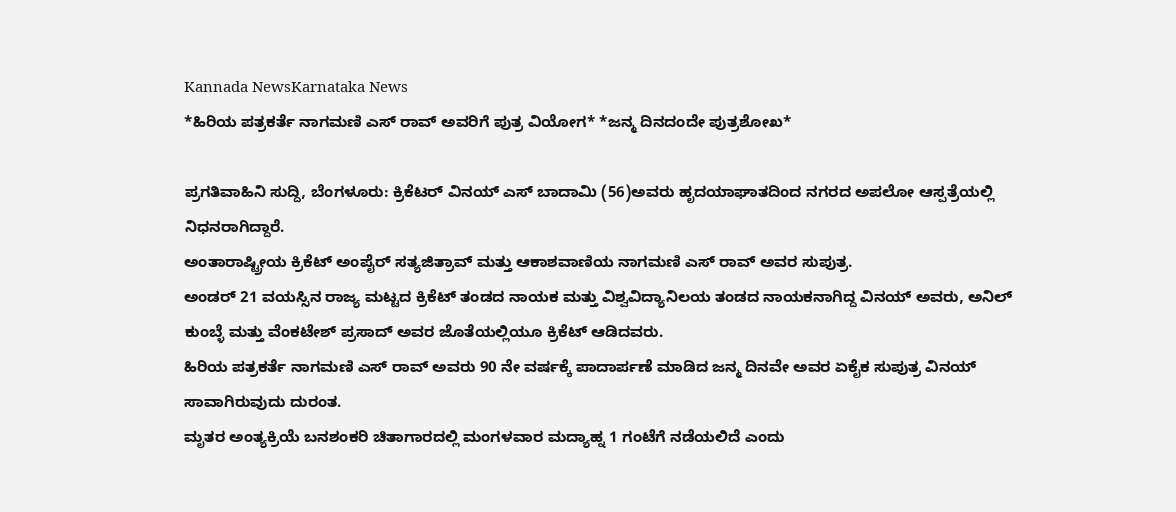Kannada NewsKarnataka News
*ಹಿರಿಯ ಪತ್ರಕರ್ತೆ ನಾಗಮಣಿ ಎಸ್ ರಾವ್ ಅವರಿಗೆ ಪುತ್ರ ವಿಯೋಗ* *ಜನ್ಮ ದಿನದಂದೇ ಪುತ್ರಶೋಖ*

ಪ್ರಗತಿವಾಹಿನಿ ಸುದ್ದಿ, ಬೆಂಗಳೂರು: ಕ್ರಿಕೆಟರ್ ವಿನಯ್ ಎಸ್ ಬಾದಾಮಿ (56)ಅವರು ಹೃದಯಾಘಾತದಿಂದ ನಗರದ ಅಪಲೋ ಆಸ್ಪತ್ರೆಯಲ್ಲಿ ನಿಧನರಾಗಿದ್ದಾರೆ.
ಅಂತಾರಾಷ್ಟ್ರೀಯ ಕ್ರಿಕೆಟ್ ಅಂಪೈರ್ ಸತ್ಯಜಿತ್ರಾವ್ ಮತ್ತು ಆಕಾಶವಾಣಿಯ ನಾಗಮಣಿ ಎಸ್ ರಾವ್ ಅವರ ಸುಪುತ್ರ.
ಅಂಡರ್ 21 ವಯಸ್ಸಿನ ರಾಜ್ಯ ಮಟ್ಟದ ಕ್ರಿಕೆಟ್ ತಂಡದ ನಾಯಕ ಮತ್ತು ವಿಶ್ವವಿದ್ಯಾನಿಲಯ ತಂಡದ ನಾಯಕನಾಗಿದ್ದ ವಿನಯ್ ಅವರು, ಅನಿಲ್ ಕುಂಬ್ಳೆ ಮತ್ತು ವೆಂಕಟೇಶ್ ಪ್ರಸಾದ್ ಅವರ ಜೊತೆಯಲ್ಲಿಯೂ ಕ್ರಿಕೆಟ್ ಆಡಿದವರು.
ಹಿರಿಯ ಪತ್ರಕರ್ತೆ ನಾಗಮಣಿ ಎಸ್ ರಾವ್ ಅವರು 90 ನೇ ವರ್ಷಕ್ಕೆ ಪಾದಾರ್ಪಣೆ ಮಾಡಿದ ಜನ್ಮ ದಿನವೇ ಅವರ ಏಕೈಕ ಸುಪುತ್ರ ವಿನಯ್ ಸಾವಾಗಿರುವುದು ದುರಂತ.
ಮೃತರ ಅಂತ್ಯಕ್ರಿಯೆ ಬನಶಂಕರಿ ಚಿತಾಗಾರದಲ್ಲಿ ಮಂಗಳವಾರ ಮದ್ಯಾಹ್ನ 1 ಗಂಟೆಗೆ ನಡೆಯಲಿದೆ ಎಂದು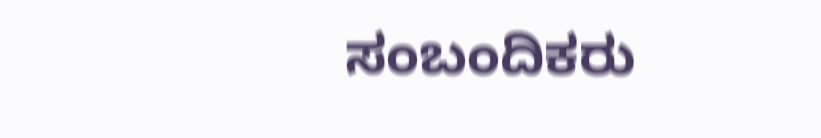ಸಂಬಂದಿಕರು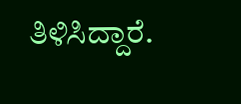ತಿಳಿಸಿದ್ದಾರೆ.